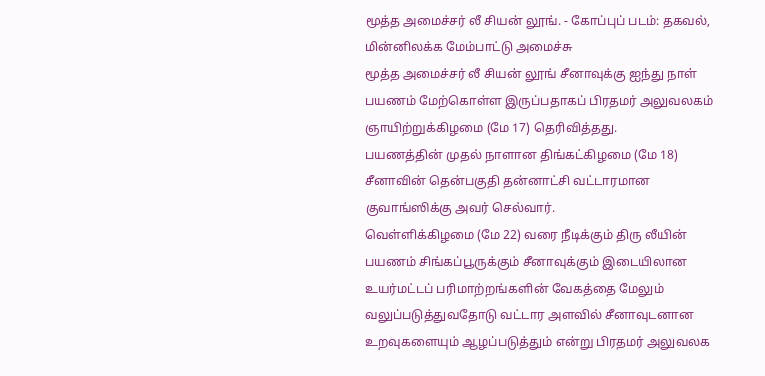மூத்த அமைச்சர் லீ சியன் லூங். - கோப்புப் படம்: தகவல், மின்னிலக்க மேம்பாட்டு அமைச்சு
மூத்த அமைச்சர் லீ சியன் லூங் சீனாவுக்கு ஐந்து நாள் பயணம் மேற்கொள்ள இருப்பதாகப் பிரதமர் அலுவலகம் ஞாயிற்றுக்கிழமை (மே 17) தெரிவித்தது.
பயணத்தின் முதல் நாளான திங்கட்கிழமை (மே 18) சீனாவின் தென்பகுதி தன்னாட்சி வட்டாரமான குவாங்ஸிக்கு அவர் செல்வார்.
வெள்ளிக்கிழமை (மே 22) வரை நீடிக்கும் திரு லீயின் பயணம் சிங்கப்பூருக்கும் சீனாவுக்கும் இடையிலான உயர்மட்டப் பரிமாற்றங்களின் வேகத்தை மேலும் வலுப்படுத்துவதோடு வட்டார அளவில் சீனாவுடனான உறவுகளையும் ஆழப்படுத்தும் என்று பிரதமர் அலுவலக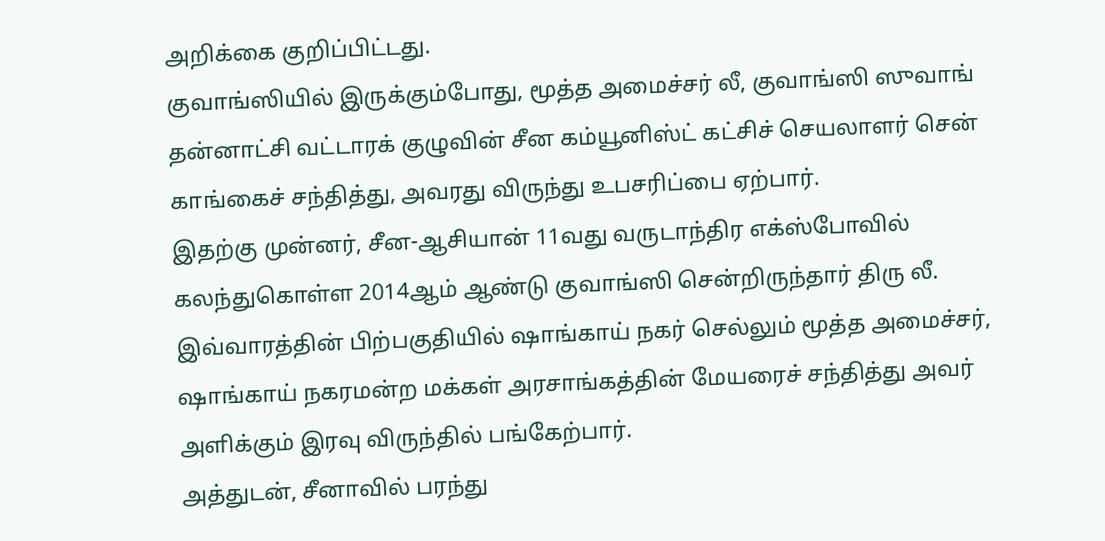அறிக்கை குறிப்பிட்டது.
குவாங்ஸியில் இருக்கும்போது, மூத்த அமைச்சர் லீ, குவாங்ஸி ஸுவாங் தன்னாட்சி வட்டாரக் குழுவின் சீன கம்யூனிஸ்ட் கட்சிச் செயலாளர் சென் காங்கைச் சந்தித்து, அவரது விருந்து உபசரிப்பை ஏற்பார்.
இதற்கு முன்னர், சீன-ஆசியான் 11வது வருடாந்திர எக்ஸ்போவில் கலந்துகொள்ள 2014ஆம் ஆண்டு குவாங்ஸி சென்றிருந்தார் திரு லீ.
இவ்வாரத்தின் பிற்பகுதியில் ஷாங்காய் நகர் செல்லும் மூத்த அமைச்சர், ஷாங்காய் நகரமன்ற மக்கள் அரசாங்கத்தின் மேயரைச் சந்தித்து அவர் அளிக்கும் இரவு விருந்தில் பங்கேற்பார்.
அத்துடன், சீனாவில் பரந்து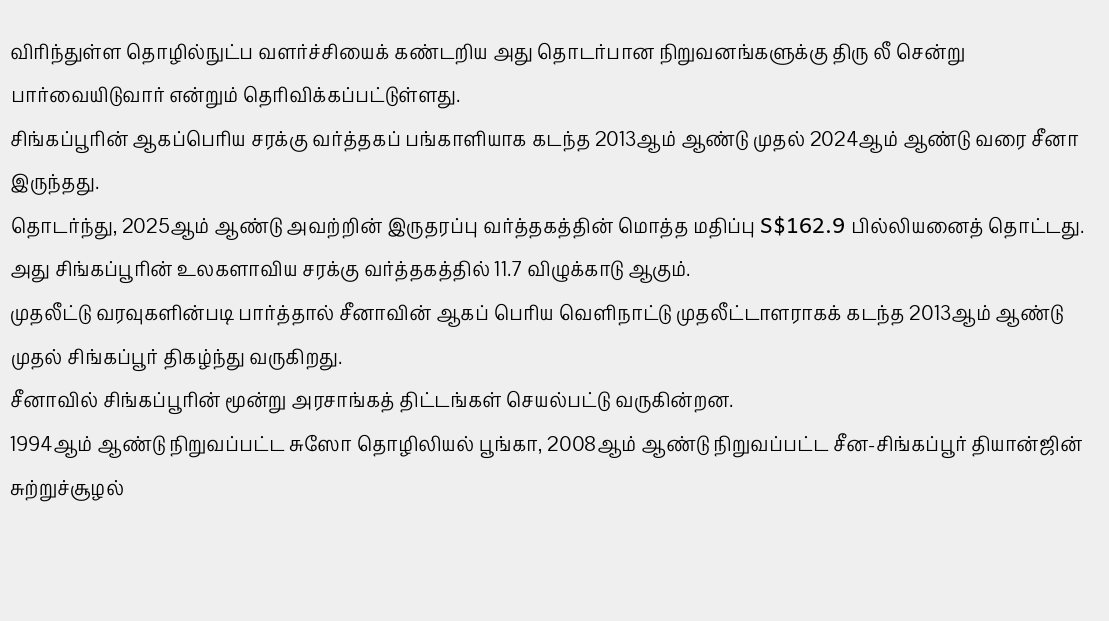விரிந்துள்ள தொழில்நுட்ப வளர்ச்சியைக் கண்டறிய அது தொடர்பான நிறுவனங்களுக்கு திரு லீ சென்று பார்வையிடுவார் என்றும் தெரிவிக்கப்பட்டுள்ளது.
சிங்கப்பூரின் ஆகப்பெரிய சரக்கு வர்த்தகப் பங்காளியாக கடந்த 2013ஆம் ஆண்டு முதல் 2024ஆம் ஆண்டு வரை சீனா இருந்தது.
தொடர்ந்து, 2025ஆம் ஆண்டு அவற்றின் இருதரப்பு வர்த்தகத்தின் மொத்த மதிப்பு S$162.9 பில்லியனைத் தொட்டது. அது சிங்கப்பூரின் உலகளாவிய சரக்கு வர்த்தகத்தில் 11.7 விழுக்காடு ஆகும்.
முதலீட்டு வரவுகளின்படி பார்த்தால் சீனாவின் ஆகப் பெரிய வெளிநாட்டு முதலீட்டாளராகக் கடந்த 2013ஆம் ஆண்டு முதல் சிங்கப்பூர் திகழ்ந்து வருகிறது.
சீனாவில் சிங்கப்பூரின் மூன்று அரசாங்கத் திட்டங்கள் செயல்பட்டு வருகின்றன.
1994ஆம் ஆண்டு நிறுவப்பட்ட சுஸோ தொழிலியல் பூங்கா, 2008ஆம் ஆண்டு நிறுவப்பட்ட சீன-சிங்கப்பூர் தியான்ஜின் சுற்றுச்சூழல்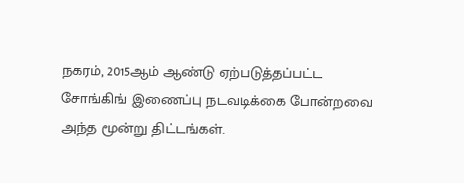நகரம், 2015ஆம் ஆண்டு ஏற்படுத்தப்பட்ட சோங்கிங் இணைப்பு நடவடிக்கை போன்றவை அந்த மூன்று திட்டங்கள்.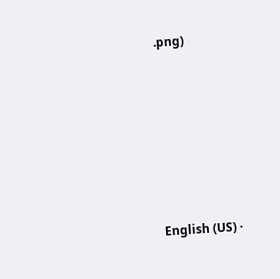.png)








English (US) ·